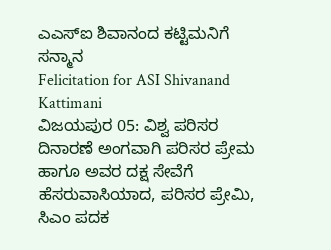ಎಎಸ್ಐ ಶಿವಾನಂದ ಕಟ್ಟಿಮನಿಗೆ ಸನ್ಮಾನ
Felicitation for ASI Shivanand Kattimani
ವಿಜಯಪುರ 05: ವಿಶ್ವ ಪರಿಸರ ದಿನಾರಣೆ ಅಂಗವಾಗಿ ಪರಿಸರ ಪ್ರೇಮ ಹಾಗೂ ಅವರ ದಕ್ಷ ಸೇವೆಗೆ ಹೆಸರುವಾಸಿಯಾದ, ಪರಿಸರ ಪ್ರೇಮಿ, ಸಿಎಂ ಪದಕ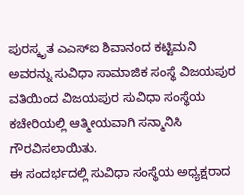ಪುರಸ್ಕೃತ ಎಎಸ್ಐ ಶಿವಾನಂದ ಕಟ್ಟಿಮನಿ ಅವರನ್ನು ಸುವಿಧಾ ಸಾಮಾಜಿಕ ಸಂಸ್ಥೆ ವಿಜಯಪುರ ವತಿಯಿಂದ ವಿಜಯಪುರ ಸುವಿಧಾ ಸಂಸ್ಥೆಯ ಕಚೇರಿಯಲ್ಲಿ ಆತ್ಮೀಯವಾಗಿ ಸನ್ಮಾನಿಸಿ ಗೌರವಿಸಲಾಯಿತು.
ಈ ಸಂದರ್ಭದಲ್ಲಿ ಸುವಿಧಾ ಸಂಸ್ಥೆಯ ಅಧ್ಯಕ್ಷರಾದ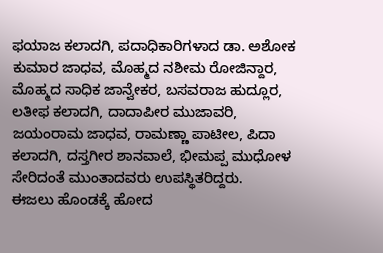ಫಯಾಜ ಕಲಾದಗಿ, ಪದಾಧಿಕಾರಿಗಳಾದ ಡಾ. ಅಶೋಕ ಕುಮಾರ ಜಾಧವ, ಮೊಹ್ಮದ ನಶೀಮ ರೋಜಿನ್ದಾರ, ಮೊಹ್ಮದ ಸಾಧಿಕ ಜಾನ್ವೇಕರ, ಬಸವರಾಜ ಹುದ್ಲೂರ, ಲತೀಫ ಕಲಾದಗಿ, ದಾದಾಪೀರ ಮುಜಾವರಿ, ಜಯಂರಾಮ ಜಾಧವ, ರಾಮಣ್ಣಾ ಪಾಟೀಲ, ಪಿದಾ ಕಲಾದಗಿ, ದಸ್ತಗೀರ ಶಾನವಾಲೆ, ಭೀಮಪ್ಪ ಮುಧೋಳ ಸೇರಿದಂತೆ ಮುಂತಾದವರು ಉಪಸ್ಥಿತರಿದ್ದರು.
ಈಜಲು ಹೊಂಡಕ್ಕೆ ಹೋದ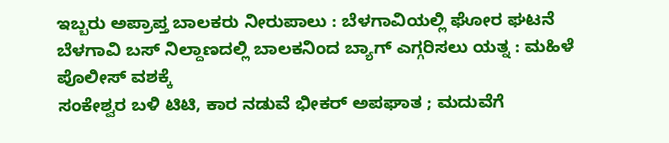ಇಬ್ಬರು ಅಪ್ರಾಪ್ತ ಬಾಲಕರು ನೀರುಪಾಲು : ಬೆಳಗಾವಿಯಲ್ಲಿ ಘೋರ ಘಟನೆ
ಬೆಳಗಾವಿ ಬಸ್ ನಿಲ್ದಾಣದಲ್ಲಿ ಬಾಲಕನಿಂದ ಬ್ಯಾಗ್ ಎಗ್ಗರಿಸಲು ಯತ್ನ : ಮಹಿಳೆ ಪೊಲೀಸ್ ವಶಕ್ಕೆ
ಸಂಕೇಶ್ವರ ಬಳಿ ಟಿಟಿ, ಕಾರ ನಡುವೆ ಭೀಕರ್ ಅಪಘಾತ ; ಮದುವೆಗೆ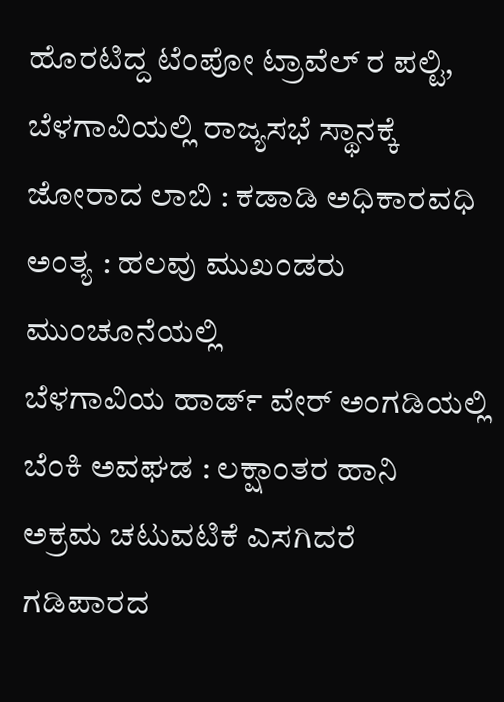ಹೊರಟಿದ್ದ ಟೆಂಪೋ ಟ್ರಾವೆಲ್ ರ ಪಲ್ಟಿ,
ಬೆಳಗಾವಿಯಲ್ಲಿ ರಾಜ್ಯಸಭೆ ಸ್ಥಾನಕ್ಕೆ ಜೋರಾದ ಲಾಬಿ : ಕಡಾಡಿ ಅಧಿಕಾರವಧಿ ಅಂತ್ಯ : ಹಲವು ಮುಖಂಡರು ಮುಂಚೂನೆಯಲ್ಲಿ
ಬೆಳಗಾವಿಯ ಹಾರ್ಡ್ ವೇರ್ ಅಂಗಡಿಯಲ್ಲಿ ಬೆಂಕಿ ಅವಘಡ : ಲಕ್ಷಾಂತರ ಹಾನಿ
ಅಕ್ರಮ ಚಟುವಟಿಕೆ ಎಸಗಿದರೆ ಗಡಿಪಾರದ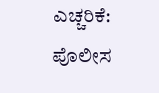ಎಚ್ಚರಿಕೆ: ಪೊಲೀಸ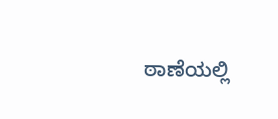ಠಾಣೆಯಲ್ಲಿ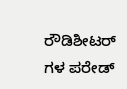ರೌಡಿಶೀಟರ್ ಗಳ ಪರೇಡ್